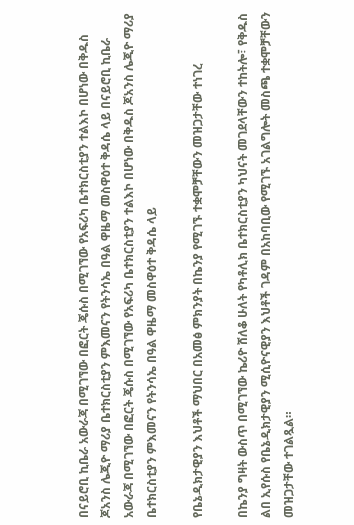በናይሮቢ ኪቤራ አውራጃ በሚገኘው በፎርት ጄሱስ በሚገኘው የአፍሪካ ቤተክርስቲያን ተልእኮ በሆነው በቅዱስ ጆአንስ ሌጂዮ ማሪያ ቤተክርስቲያን ምእመናን የትንሳኤ በዓል ዋዜማ መስዋዕተ ቅዳሴ ላይ በናይሮቢ ኪቤራ አውራጃ በሚገኘው በፎርት ጄሱስ በሚገኘው የአፍሪካ ቤተክርስቲያን ተልእኮ በሆነው በቅዱስ ጆአንስ ሌጂዮ ማሪያ ቤተክርስቲያን ምእመናን የትንሳኤ በዓል ዋዜማ መስዋዕተ ቅዳሴ ላይ

የቤኔዲክታዊያን እህቶች ማህበር በአመፅ ምክንያት በኬንያ የሚገኙ ተቋሞቻቸውን መዝጋታቸው ተነገረ

በኬንያ ግዛት ውስጥ በሚገኘው ኬሪዮ ሸለቆ ሁለት የካቶሊክ ቤተክርስቲያን ካህናት መገደላቸውን ተከትሎ፣ የቅዱስ ልበ ኢየሱስ የቤኔዲክታዊያን ሚሲዮናዊያን እህቶች ገዳም በአከባቢው የሚገኙ አገልግሎት መስጫ ተቋሞቻቸውን መዝጋታቸው ተገልጿል።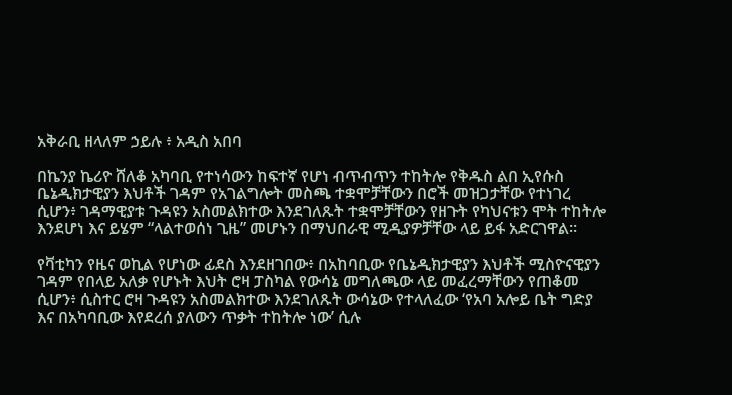አቅራቢ ዘላለም ኃይሉ ፥ አዲስ አበባ

በኬንያ ኬሪዮ ሸለቆ አካባቢ የተነሳውን ከፍተኛ የሆነ ብጥብጥን ተከትሎ የቅዱስ ልበ ኢየሱስ ቤኔዲክታዊያን እህቶች ገዳም የአገልግሎት መስጫ ተቋሞቻቸውን በሮች መዝጋታቸው የተነገረ ሲሆን፥ ገዳማዊያቱ ጉዳዩን አስመልክተው እንደገለጹት ተቋሞቻቸውን የዘጉት የካህናቱን ሞት ተከትሎ እንደሆነ እና ይሄም “ላልተወሰነ ጊዜ” መሆኑን በማህበራዊ ሚዲያዎቻቸው ላይ ይፋ አድርገዋል።

የቫቲካን የዜና ወኪል የሆነው ፊደስ እንደዘገበው፥ በአከባቢው የቤኔዲክታዊያን እህቶች ሚስዮናዊያን ገዳም የበላይ አለቃ የሆኑት እህት ሮዛ ፓስካል የውሳኔ መግለጫው ላይ መፈረማቸውን የጠቆመ ሲሆን፥ ሲስተር ሮዛ ጉዳዩን አስመልክተው እንደገለጹት ውሳኔው የተላለፈው ‘የአባ አሎይ ቤት ግድያ እና በአካባቢው እየደረሰ ያለውን ጥቃት ተከትሎ ነው’ ሲሉ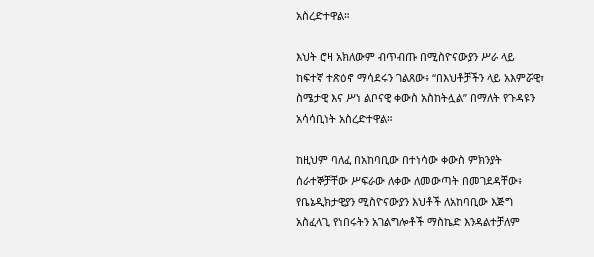አስረድተዋል።

እህት ሮዛ አክለውም ብጥብጡ በሚስዮናውያን ሥራ ላይ ከፍተኛ ተጽዕኖ ማሳደሩን ገልጸው፥ “በእህቶቻችን ላይ አእምሯዊ፣ ስሜታዊ እና ሥነ ልቦናዊ ቀውስ አስከትሏል” በማለት የጉዳዩን አሳሳቢነት አስረድተዋል።

ከዚህም ባለፈ በአከባቢው በተነሳው ቀውስ ምክንያት ሰራተኞቻቸው ሥፍራው ለቀው ለመውጣት በመገደዳቸው፥ የቤኔዲክታዊያን ሚስዮናውያን እህቶች ለአከባቢው እጅግ አስፈላጊ የነበሩትን አገልግሎቶች ማስኬድ እንዳልተቻለም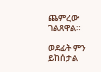ጨምረው ገልጸዋል።

ወደፊት ምን ይከሰታል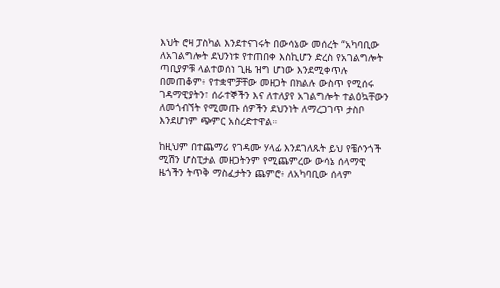እህት ሮዛ ፓስካል እንደተናገሩት በውሳኔው መሰረት “አካባቢው ለአገልግሎት ደህንነቱ የተጠበቀ እስኪሆን ድረስ የአገልግሎት ጣቢያዎቹ ላልተወሰነ ጊዜ ዝግ ሆነው እንደሚቀጥሉ በመጠቆም፥ የተቋሞቻቸው መዘጋት በክልሉ ውስጥ የሚሰሩ ገዳማዊያትን፣ ሰራተኞችን እና ለተለያየ አገልግሎት ተልዕኳቸውን ለመጎብኘት የሚመጡ ሰዎችን ደህንነት ለማረጋገጥ ታስቦ እንደሆነም ጭምር አስረድተዋል።

ከዚህም በተጨማሪ የገዳሙ ሃላፊ እንደገለጹት ይህ የቼሶንጎች ሚሽን ሆስፒታል መዘጋትንም የሚጨምረው ውሳኔ ሰላማዊ ዜጎችን ትጥቅ ማስፈታትን ጨምሮ፥ ለአካባቢው ሰላም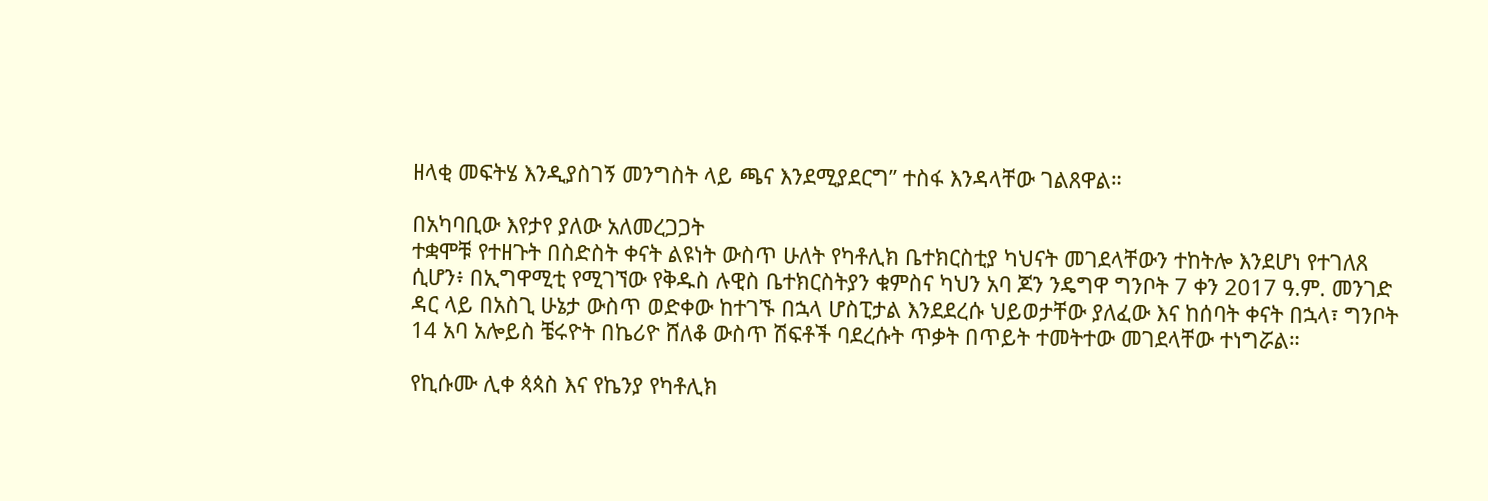ዘላቂ መፍትሄ እንዲያስገኝ መንግስት ላይ ጫና እንደሚያደርግ” ተስፋ እንዳላቸው ገልጸዋል።

በአካባቢው እየታየ ያለው አለመረጋጋት
ተቋሞቹ የተዘጉት በስድስት ቀናት ልዩነት ውስጥ ሁለት የካቶሊክ ቤተክርስቲያ ካህናት መገደላቸውን ተከትሎ እንደሆነ የተገለጸ ሲሆን፥ በኢግዋሚቲ የሚገኘው የቅዱስ ሉዊስ ቤተክርስትያን ቁምስና ካህን አባ ጆን ንዴግዋ ግንቦት 7 ቀን 2017 ዓ.ም. መንገድ ዳር ላይ በአስጊ ሁኔታ ውስጥ ወድቀው ከተገኙ በኋላ ሆስፒታል እንደደረሱ ህይወታቸው ያለፈው እና ከሰባት ቀናት በኋላ፣ ግንቦት 14 አባ አሎይስ ቼሩዮት በኬሪዮ ሸለቆ ውስጥ ሽፍቶች ባደረሱት ጥቃት በጥይት ተመትተው መገደላቸው ተነግሯል።

የኪሱሙ ሊቀ ጳጳስ እና የኬንያ የካቶሊክ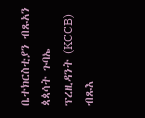ቤተክርስቲያን ብጹአን ጳጳሳት ጉባኤ ፕረዚዳንት (KCCB) ብጹእ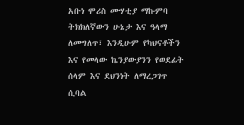አቡነ ሞሪስ ሙሃቲያ ማኩምባ ትክክለኛውን ሁኔታ እና ዓላማ ለመግለጥ፣ እንዲሁም የካህናቶችን እና የመላው ኬንያውያንን የወደፊት ሰላም እና ደህንነት ለማረጋገጥ ሲባል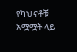የካህናቶቹ አሟሟት ላይ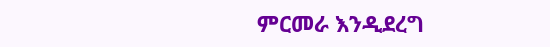ምርመራ እንዲደረግ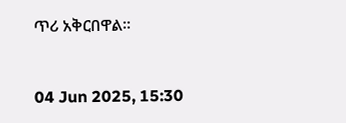ጥሪ አቅርበዋል።


04 Jun 2025, 15:30